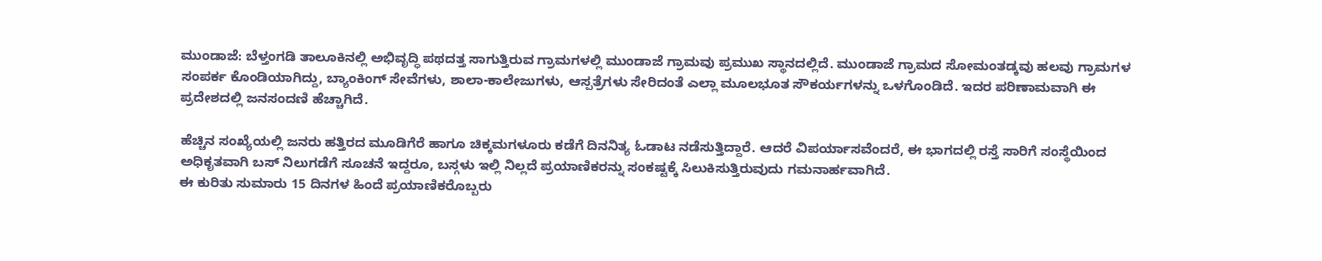ಮುಂಡಾಜೆ: ಬೆಳ್ತಂಗಡಿ ತಾಲೂಕಿನಲ್ಲಿ ಅಭಿವೃದ್ಧಿ ಪಥದತ್ತ ಸಾಗುತ್ತಿರುವ ಗ್ರಾಮಗಳಲ್ಲಿ ಮುಂಡಾಜೆ ಗ್ರಾಮವು ಪ್ರಮುಖ ಸ್ಥಾನದಲ್ಲಿದೆ. ಮುಂಡಾಜೆ ಗ್ರಾಮದ ಸೋಮಂತಡ್ಕವು ಹಲವು ಗ್ರಾಮಗಳ ಸಂಪರ್ಕ ಕೊಂಡಿಯಾಗಿದ್ದು, ಬ್ಯಾಂಕಿಂಗ್ ಸೇವೆಗಳು, ಶಾಲಾ-ಕಾಲೇಜುಗಳು, ಆಸ್ಪತ್ರೆಗಳು ಸೇರಿದಂತೆ ಎಲ್ಲಾ ಮೂಲಭೂತ ಸೌಕರ್ಯಗಳನ್ನು ಒಳಗೊಂಡಿದೆ. ಇದರ ಪರಿಣಾಮವಾಗಿ ಈ ಪ್ರದೇಶದಲ್ಲಿ ಜನಸಂದಣಿ ಹೆಚ್ಚಾಗಿದೆ.

ಹೆಚ್ಚಿನ ಸಂಖ್ಯೆಯಲ್ಲಿ ಜನರು ಹತ್ತಿರದ ಮೂಡಿಗೆರೆ ಹಾಗೂ ಚಿಕ್ಕಮಗಳೂರು ಕಡೆಗೆ ದಿನನಿತ್ಯ ಓಡಾಟ ನಡೆಸುತ್ತಿದ್ದಾರೆ. ಆದರೆ ವಿಪರ್ಯಾಸವೆಂದರೆ, ಈ ಭಾಗದಲ್ಲಿ ರಸ್ತೆ ಸಾರಿಗೆ ಸಂಸ್ಥೆಯಿಂದ ಅಧಿಕೃತವಾಗಿ ಬಸ್ ನಿಲುಗಡೆಗೆ ಸೂಚನೆ ಇದ್ದರೂ, ಬಸ್ಗಳು ಇಲ್ಲಿ ನಿಲ್ಲದೆ ಪ್ರಯಾಣಿಕರನ್ನು ಸಂಕಷ್ಟಕ್ಕೆ ಸಿಲುಕಿಸುತ್ತಿರುವುದು ಗಮನಾರ್ಹವಾಗಿದೆ.
ಈ ಕುರಿತು ಸುಮಾರು 15 ದಿನಗಳ ಹಿಂದೆ ಪ್ರಯಾಣಿಕರೊಬ್ಬರು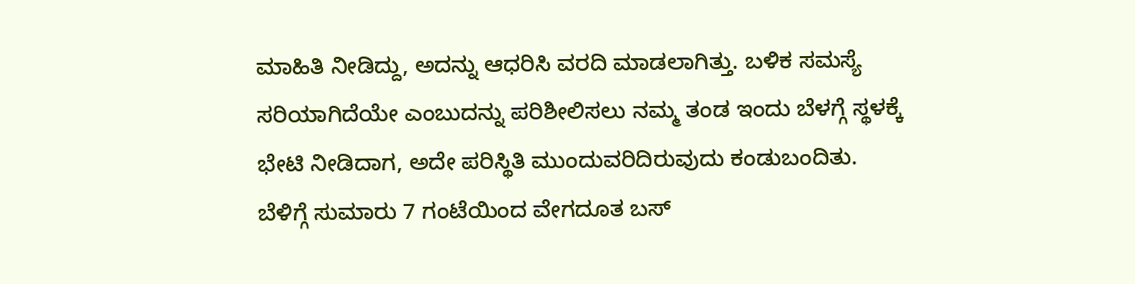ಮಾಹಿತಿ ನೀಡಿದ್ದು, ಅದನ್ನು ಆಧರಿಸಿ ವರದಿ ಮಾಡಲಾಗಿತ್ತು. ಬಳಿಕ ಸಮಸ್ಯೆ ಸರಿಯಾಗಿದೆಯೇ ಎಂಬುದನ್ನು ಪರಿಶೀಲಿಸಲು ನಮ್ಮ ತಂಡ ಇಂದು ಬೆಳಗ್ಗೆ ಸ್ಥಳಕ್ಕೆ ಭೇಟಿ ನೀಡಿದಾಗ, ಅದೇ ಪರಿಸ್ಥಿತಿ ಮುಂದುವರಿದಿರುವುದು ಕಂಡುಬಂದಿತು.
ಬೆಳಿಗ್ಗೆ ಸುಮಾರು 7 ಗಂಟೆಯಿಂದ ವೇಗದೂತ ಬಸ್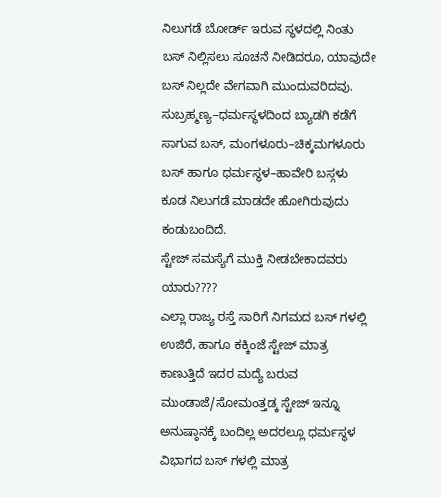ನಿಲುಗಡೆ ಬೋರ್ಡ್ ಇರುವ ಸ್ಥಳದಲ್ಲಿ ನಿಂತು ಬಸ್ ನಿಲ್ಲಿಸಲು ಸೂಚನೆ ನೀಡಿದರೂ, ಯಾವುದೇ ಬಸ್ ನಿಲ್ಲದೇ ವೇಗವಾಗಿ ಮುಂದುವರಿದವು. ಸುಬ್ರಹ್ಮಣ್ಯ–ಧರ್ಮಸ್ಥಳದಿಂದ ಬ್ಯಾಡಗಿ ಕಡೆಗೆ ಸಾಗುವ ಬಸ್, ಮಂಗಳೂರು–ಚಿಕ್ಕಮಗಳೂರು ಬಸ್ ಹಾಗೂ ಧರ್ಮಸ್ಥಳ–ಹಾವೇರಿ ಬಸ್ಗಳು ಕೂಡ ನಿಲುಗಡೆ ಮಾಡದೇ ಹೋಗಿರುವುದು ಕಂಡುಬಂದಿದೆ.
ಸ್ಟೇಜ್ ಸಮಸ್ಯೆಗೆ ಮುಕ್ತಿ ನೀಡಬೇಕಾದವರು ಯಾರು????
ಎಲ್ಲಾ ರಾಜ್ಯ ರಸ್ತೆ ಸಾರಿಗೆ ನಿಗಮದ ಬಸ್ ಗಳಲ್ಲಿ ಉಜಿರೆ, ಹಾಗೂ ಕಕ್ಕಿಂಜೆ ಸ್ಟೇಜ್ ಮಾತ್ರ ಕಾಣುತ್ತಿದೆ ಇದರ ಮದ್ಯೆ ಬರುವ ಮುಂಡಾಜೆ/ಸೋಮಂತ್ತಡ್ಕ ಸ್ಟೇಜ್ ಇನ್ನೂ ಅನುಷ್ಠಾನಕ್ಕೆ ಬಂದಿಲ್ಲ ಅದರಲ್ಲೂ ಧರ್ಮಸ್ಥಳ ವಿಭಾಗದ ಬಸ್ ಗಳಲ್ಲಿ ಮಾತ್ರ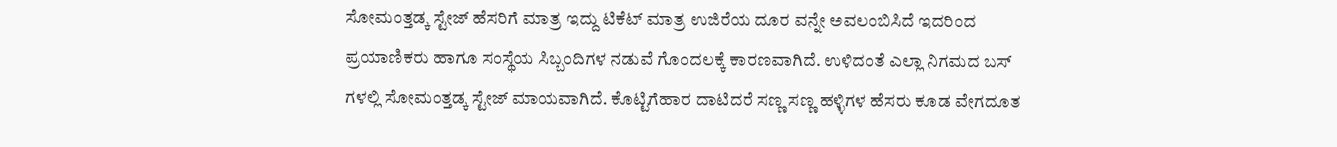ಸೋಮಂತ್ತಡ್ಕ ಸ್ಟೇಜ್ ಹೆಸರಿಗೆ ಮಾತ್ರ ಇದ್ದು ಟಿಕೆಟ್ ಮಾತ್ರ ಉಜಿರೆಯ ದೂರ ವನ್ನೇ ಅವಲಂಬಿಸಿದೆ ಇದರಿಂದ ಪ್ರಯಾಣಿಕರು ಹಾಗೂ ಸಂಸ್ಥೆಯ ಸಿಬ್ಬಂದಿಗಳ ನಡುವೆ ಗೊಂದಲಕ್ಕೆ ಕಾರಣವಾಗಿದೆ. ಉಳಿದಂತೆ ಎಲ್ಲಾ ನಿಗಮದ ಬಸ್ ಗಳಲ್ಲಿ ಸೋಮಂತ್ತಡ್ಕ ಸ್ಟೇಜ್ ಮಾಯವಾಗಿದೆ. ಕೊಟ್ಟಿಗೆಹಾರ ದಾಟಿದರೆ ಸಣ್ಣ ಸಣ್ಣ ಹಳ್ಳಿಗಳ ಹೆಸರು ಕೂಡ ವೇಗದೂತ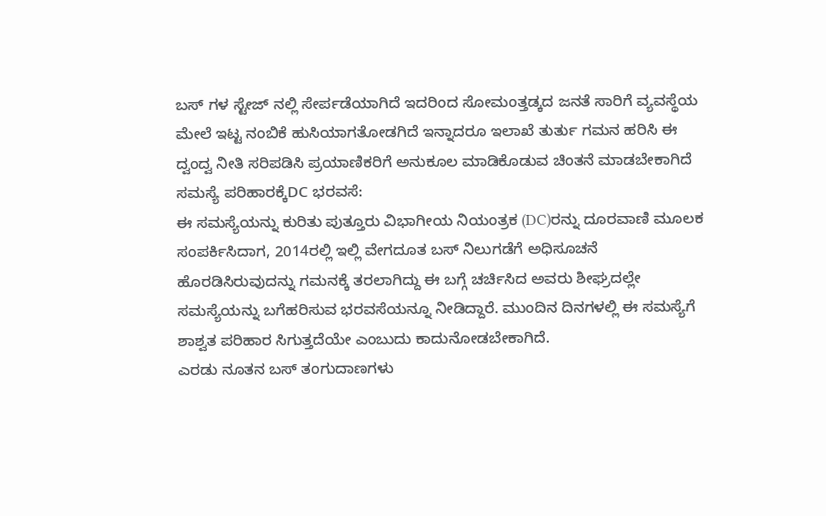ಬಸ್ ಗಳ ಸ್ಟೇಜ್ ನಲ್ಲಿ ಸೇರ್ಪಡೆಯಾಗಿದೆ ಇದರಿಂದ ಸೋಮಂತ್ತಡ್ಕದ ಜನತೆ ಸಾರಿಗೆ ವ್ಯವಸ್ಥೆಯ ಮೇಲೆ ಇಟ್ಟ ನಂಬಿಕೆ ಹುಸಿಯಾಗತೋಡಗಿದೆ ಇನ್ನಾದರೂ ಇಲಾಖೆ ತುರ್ತು ಗಮನ ಹರಿಸಿ ಈ ದ್ವಂದ್ವ ನೀತಿ ಸರಿಪಡಿಸಿ ಪ್ರಯಾಣಿಕರಿಗೆ ಅನುಕೂಲ ಮಾಡಿಕೊಡುವ ಚಿಂತನೆ ಮಾಡಬೇಕಾಗಿದೆ
ಸಮಸ್ಯೆ ಪರಿಹಾರಕ್ಕೆDC ಭರವಸೆ:
ಈ ಸಮಸ್ಯೆಯನ್ನು ಕುರಿತು ಪುತ್ತೂರು ವಿಭಾಗೀಯ ನಿಯಂತ್ರಕ (DC)ರನ್ನು ದೂರವಾಣಿ ಮೂಲಕ ಸಂಪರ್ಕಿಸಿದಾಗ, 2014ರಲ್ಲಿ ಇಲ್ಲಿ ವೇಗದೂತ ಬಸ್ ನಿಲುಗಡೆಗೆ ಅಧಿಸೂಚನೆ ಹೊರಡಿಸಿರುವುದನ್ನು ಗಮನಕ್ಕೆ ತರಲಾಗಿದ್ದು ಈ ಬಗ್ಗೆ ಚರ್ಚಿಸಿದ ಅವರು ಶೀಘ್ರದಲ್ಲೇ ಸಮಸ್ಯೆಯನ್ನು ಬಗೆಹರಿಸುವ ಭರವಸೆಯನ್ನೂ ನೀಡಿದ್ದಾರೆ. ಮುಂದಿನ ದಿನಗಳಲ್ಲಿ ಈ ಸಮಸ್ಯೆಗೆ ಶಾಶ್ವತ ಪರಿಹಾರ ಸಿಗುತ್ತದೆಯೇ ಎಂಬುದು ಕಾದುನೋಡಬೇಕಾಗಿದೆ.
ಎರಡು ನೂತನ ಬಸ್ ತಂಗುದಾಣಗಳು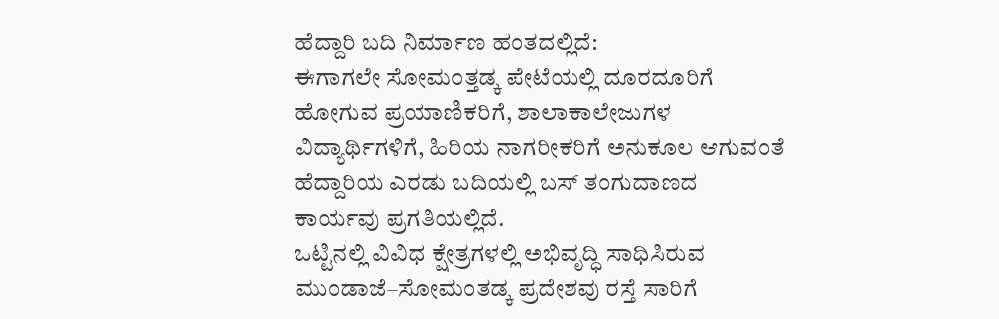ಹೆದ್ದಾರಿ ಬದಿ ನಿರ್ಮಾಣ ಹಂತದಲ್ಲಿದೆ:
ಈಗಾಗಲೇ ಸೋಮಂತ್ತಡ್ಕ ಪೇಟೆಯಲ್ಲಿ ದೂರದೂರಿಗೆ ಹೋಗುವ ಪ್ರಯಾಣಿಕರಿಗೆ, ಶಾಲಾಕಾಲೇಜುಗಳ ವಿದ್ಯಾರ್ಥಿಗಳಿಗೆ, ಹಿರಿಯ ನಾಗರೀಕರಿಗೆ ಅನುಕೂಲ ಆಗುವಂತೆ ಹೆದ್ದಾರಿಯ ಎರಡು ಬದಿಯಲ್ಲಿ ಬಸ್ ತಂಗುದಾಣದ ಕಾರ್ಯವು ಪ್ರಗತಿಯಲ್ಲಿದೆ.
ಒಟ್ಟಿನಲ್ಲಿ ವಿವಿಧ ಕ್ಷೇತ್ರಗಳಲ್ಲಿ ಅಭಿವೃದ್ಧಿ ಸಾಧಿಸಿರುವ ಮುಂಡಾಜೆ–ಸೋಮಂತಡ್ಕ ಪ್ರದೇಶವು ರಸ್ತೆ ಸಾರಿಗೆ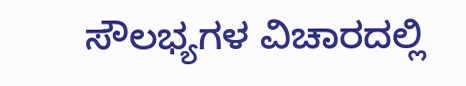ಸೌಲಭ್ಯಗಳ ವಿಚಾರದಲ್ಲಿ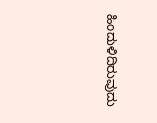ಹಿಂದುಳಿದಿರುವುದು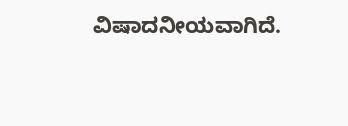ವಿಷಾದನೀಯವಾಗಿದೆ.